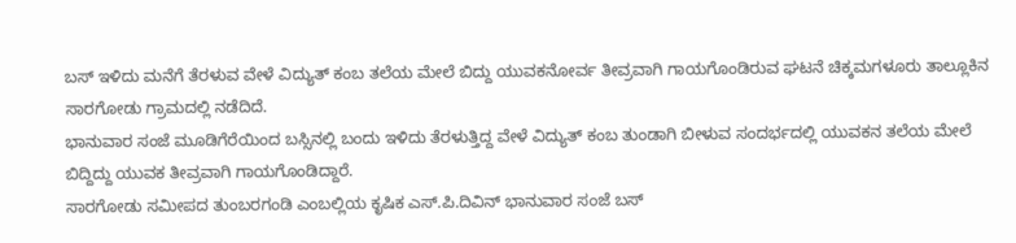ಬಸ್ ಇಳಿದು ಮನೆಗೆ ತೆರಳುವ ವೇಳೆ ವಿದ್ಯುತ್ ಕಂಬ ತಲೆಯ ಮೇಲೆ ಬಿದ್ದು ಯುವಕನೋರ್ವ ತೀವ್ರವಾಗಿ ಗಾಯಗೊಂಡಿರುವ ಘಟನೆ ಚಿಕ್ಕಮಗಳೂರು ತಾಲ್ಲೂಕಿನ ಸಾರಗೋಡು ಗ್ರಾಮದಲ್ಲಿ ನಡೆದಿದೆ.
ಭಾನುವಾರ ಸಂಜೆ ಮೂಡಿಗೆರೆಯಿಂದ ಬಸ್ಸಿನಲ್ಲಿ ಬಂದು ಇಳಿದು ತೆರಳುತ್ತಿದ್ದ ವೇಳೆ ವಿದ್ಯುತ್ ಕಂಬ ತುಂಡಾಗಿ ಬೀಳುವ ಸಂದರ್ಭದಲ್ಲಿ ಯುವಕನ ತಲೆಯ ಮೇಲೆ ಬಿದ್ದಿದ್ದು ಯುವಕ ತೀವ್ರವಾಗಿ ಗಾಯಗೊಂಡಿದ್ದಾರೆ.
ಸಾರಗೋಡು ಸಮೀಪದ ತುಂಬರಗಂಡಿ ಎಂಬಲ್ಲಿಯ ಕೃಷಿಕ ಎಸ್.ಪಿ.ದಿವಿನ್ ಭಾನುವಾರ ಸಂಜೆ ಬಸ್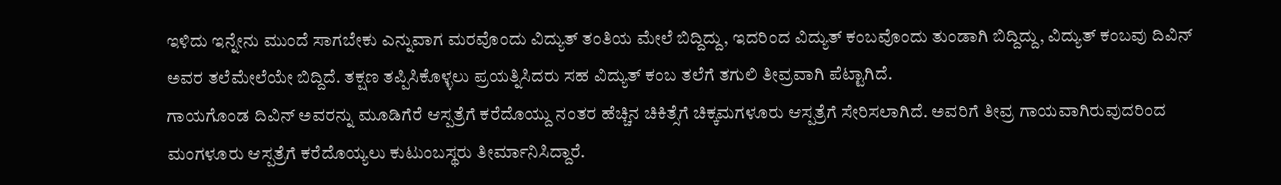ಇಳಿದು ಇನ್ನೇನು ಮುಂದೆ ಸಾಗಬೇಕು ಎನ್ನುವಾಗ ಮರವೊಂದು ವಿದ್ಯುತ್ ತಂತಿಯ ಮೇಲೆ ಬಿದ್ದಿದ್ದು, ಇದರಿಂದ ವಿದ್ಯುತ್ ಕಂಬವೊಂದು ತುಂಡಾಗಿ ಬಿದ್ದಿದ್ದು, ವಿದ್ಯುತ್ ಕಂಬವು ದಿವಿನ್ ಅವರ ತಲೆಮೇಲೆಯೇ ಬಿದ್ದಿದೆ. ತಕ್ಷಣ ತಪ್ಪಿಸಿಕೊಳ್ಳಲು ಪ್ರಯತ್ನಿಸಿದರು ಸಹ ವಿದ್ಯುತ್ ಕಂಬ ತಲೆಗೆ ತಗುಲಿ ತೀವ್ರವಾಗಿ ಪೆಟ್ಟಾಗಿದೆ.
ಗಾಯಗೊಂಡ ದಿವಿನ್ ಅವರನ್ನು ಮೂಡಿಗೆರೆ ಆಸ್ಪತ್ರೆಗೆ ಕರೆದೊಯ್ದು ನಂತರ ಹೆಚ್ಚಿನ ಚಿಕಿತ್ಸೆಗೆ ಚಿಕ್ಕಮಗಳೂರು ಆಸ್ಪತ್ರೆಗೆ ಸೇರಿಸಲಾಗಿದೆ. ಅವರಿಗೆ ತೀವ್ರ ಗಾಯವಾಗಿರುವುದರಿಂದ ಮಂಗಳೂರು ಆಸ್ಪತ್ರೆಗೆ ಕರೆದೊಯ್ಯಲು ಕುಟುಂಬಸ್ಥರು ತೀರ್ಮಾನಿಸಿದ್ದಾರೆ.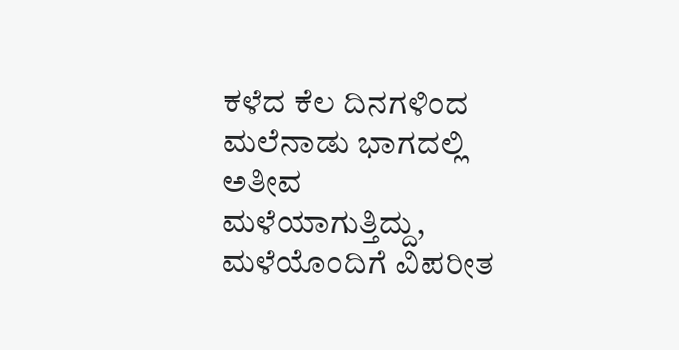ಕಳೆದ ಕೆಲ ದಿನಗಳಿಂದ ಮಲೆನಾಡು ಭಾಗದಲ್ಲಿ ಅತೀವ ಮಳೆಯಾಗುತ್ತಿದ್ದು, ಮಳೆಯೊಂದಿಗೆ ವಿಪರೀತ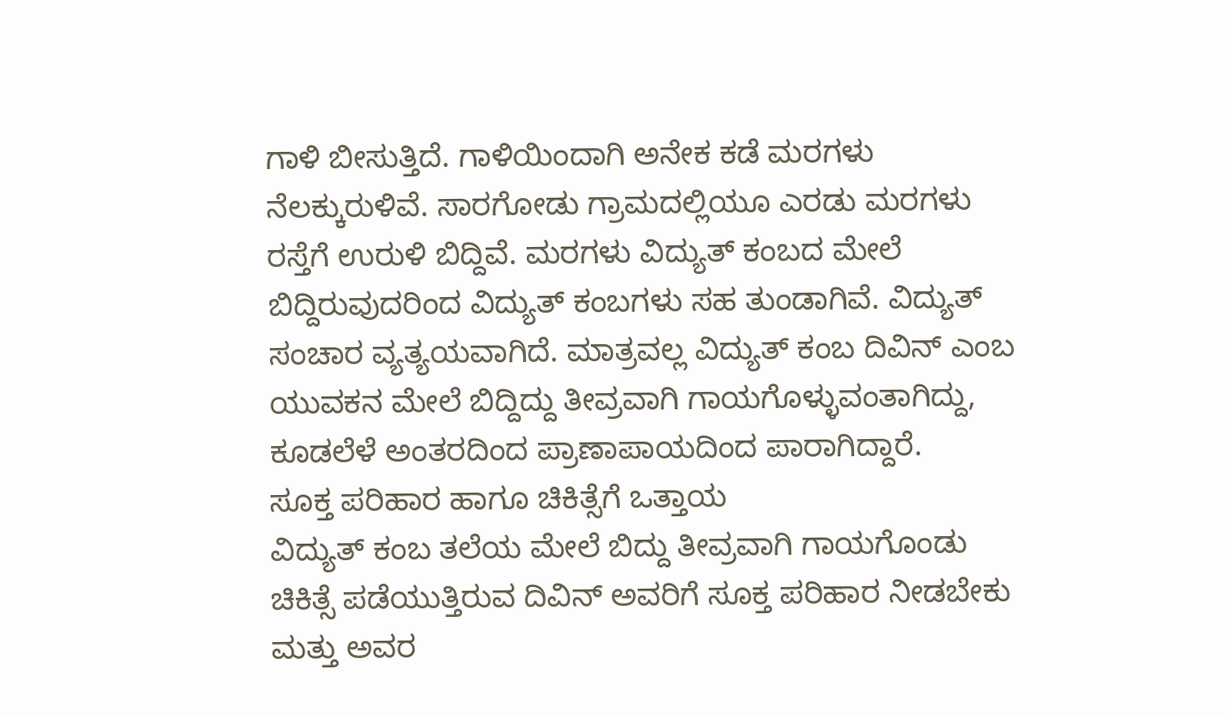ಗಾಳಿ ಬೀಸುತ್ತಿದೆ. ಗಾಳಿಯಿಂದಾಗಿ ಅನೇಕ ಕಡೆ ಮರಗಳು ನೆಲಕ್ಕುರುಳಿವೆ. ಸಾರಗೋಡು ಗ್ರಾಮದಲ್ಲಿಯೂ ಎರಡು ಮರಗಳು ರಸ್ತೆಗೆ ಉರುಳಿ ಬಿದ್ದಿವೆ. ಮರಗಳು ವಿದ್ಯುತ್ ಕಂಬದ ಮೇಲೆ ಬಿದ್ದಿರುವುದರಿಂದ ವಿದ್ಯುತ್ ಕಂಬಗಳು ಸಹ ತುಂಡಾಗಿವೆ. ವಿದ್ಯುತ್ ಸಂಚಾರ ವ್ಯತ್ಯಯವಾಗಿದೆ. ಮಾತ್ರವಲ್ಲ ವಿದ್ಯುತ್ ಕಂಬ ದಿವಿನ್ ಎಂಬ ಯುವಕನ ಮೇಲೆ ಬಿದ್ದಿದ್ದು ತೀವ್ರವಾಗಿ ಗಾಯಗೊಳ್ಳುವಂತಾಗಿದ್ದು, ಕೂಡಲೆಳೆ ಅಂತರದಿಂದ ಪ್ರಾಣಾಪಾಯದಿಂದ ಪಾರಾಗಿದ್ದಾರೆ.
ಸೂಕ್ತ ಪರಿಹಾರ ಹಾಗೂ ಚಿಕಿತ್ಸೆಗೆ ಒತ್ತಾಯ
ವಿದ್ಯುತ್ ಕಂಬ ತಲೆಯ ಮೇಲೆ ಬಿದ್ದು ತೀವ್ರವಾಗಿ ಗಾಯಗೊಂಡು ಚಿಕಿತ್ಸೆ ಪಡೆಯುತ್ತಿರುವ ದಿವಿನ್ ಅವರಿಗೆ ಸೂಕ್ತ ಪರಿಹಾರ ನೀಡಬೇಕು ಮತ್ತು ಅವರ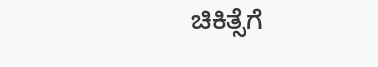ಚಿಕಿತ್ಸೆಗೆ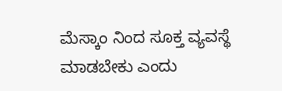ಮೆಸ್ಕಾಂ ನಿಂದ ಸೂಕ್ತ ವ್ಯವಸ್ಥೆ ಮಾಡಬೇಕು ಎಂದು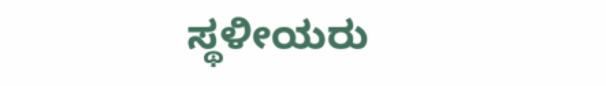ಸ್ಥಳೀಯರು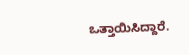ಒತ್ತಾಯಿಸಿದ್ದಾರೆ.